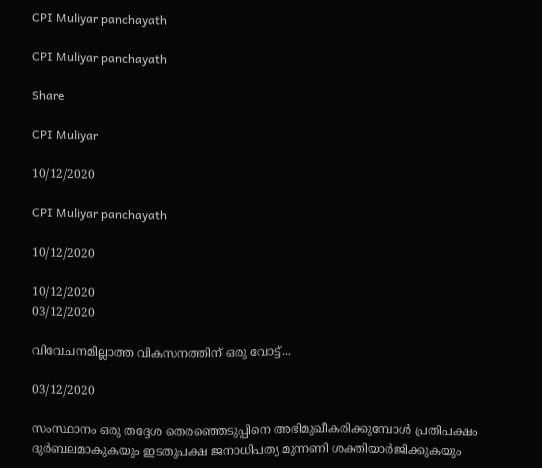CPI Muliyar panchayath

CPI Muliyar panchayath

Share

CPI Muliyar

10/12/2020

CPI Muliyar panchayath

10/12/2020

10/12/2020
03/12/2020

വിവേചനമില്ലാത്ത വികസനത്തിന് ഒരു വോട്ട്...

03/12/2020

സംസ്ഥാനം ഒരു തദ്ദേശ തെരഞ്ഞെടുപ്പിനെ അഭിമുഖീകരിക്കുമ്പോള്‍ പ്രതിപക്ഷം ദുര്‍ബലമാകുകയും ഇടതുപക്ഷ ജനാധിപത്യ മുന്നണി ശക്തിയാര്‍ജിക്കുകയും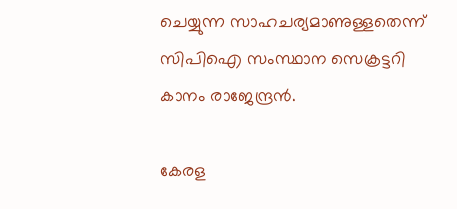ചെയ്യുന്ന സാഹചര്യമാണുള്ളതെന്ന് സിപിഐ സംസ്ഥാന സെക്രട്ടറി കാനം രാജേന്ദ്രന്‍.

കേരള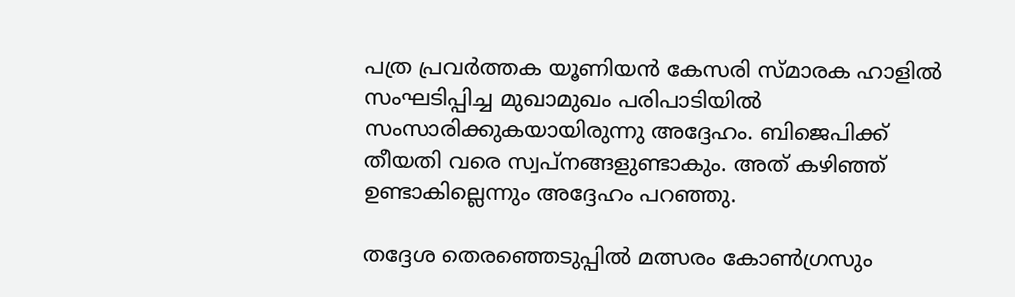പത്ര പ്രവര്‍ത്തക യൂണിയന്‍ കേസരി സ്മാരക ഹാളില്‍ സംഘടിപ്പിച്ച മുഖാമുഖം പരിപാടിയില്‍ സംസാരിക്കുകയായിരുന്നു അദ്ദേഹം. ബിജെപിക്ക് തീയതി വരെ സ്വപ്നങ്ങളുണ്ടാകും. അത് കഴിഞ്ഞ് ഉണ്ടാകില്ലെന്നും അദ്ദേഹം പറഞ്ഞു.

തദ്ദേശ തെരഞ്ഞെടുപ്പില്‍ മത്സരം കോണ്‍ഗ്രസും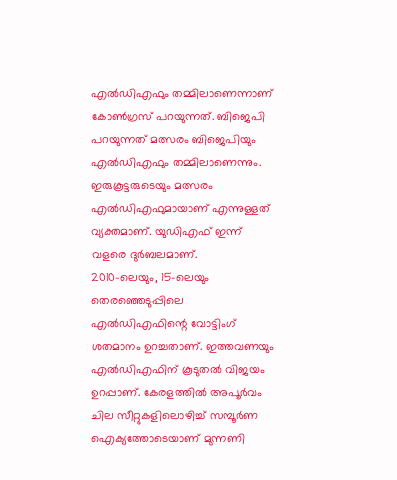എല്‍ഡിഎഫും തമ്മിലാണെന്നാണ് കോണ്‍ഗ്രസ് പറയുന്നത്. ബിജെപി പറയുന്നത് മത്സരം ബിജെപിയും എല്‍ഡിഎഫും തമ്മിലാണെന്നും. ഇരുകൂട്ടരുടെയും മത്സരം എല്‍ഡിഎഫുമായാണ് എന്നുള്ളത് വ്യക്തമാണ്. യുഡിഎഫ് ഇന്ന് വളരെ ദുര്‍ബലമാണ്.
2010-ലെയും, 15-ലെയും തെരഞ്ഞെടുപ്പിലെ എല്‍ഡിഎഫിന്റെ വോട്ടിംഗ് ശതമാനം ഉറച്ചതാണ്. ഇത്തവണയും എല്‍ഡിഎഫിന് കൂടുതല്‍ വിജയം ഉറപ്പാണ്. കേരളത്തില്‍ അപൂര്‍വം ചില സീറ്റുകളിലൊഴിച്ച് സമ്പൂര്‍ണ ഐക്യത്തോടെയാണ് മുന്നണി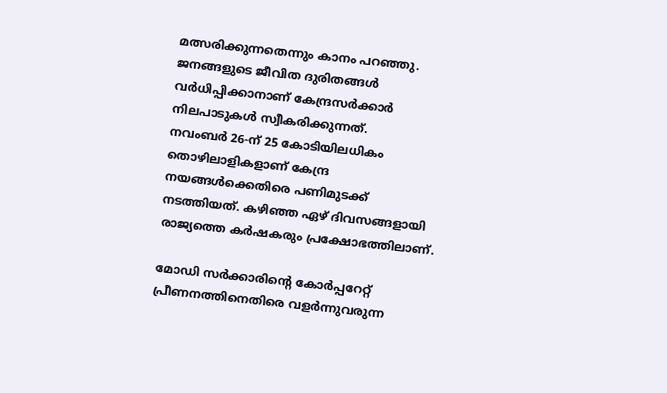മത്സരിക്കുന്നതെന്നും കാനം പറഞ്ഞു.
ജനങ്ങളുടെ ജീവിത ദുരിതങ്ങള്‍ വര്‍ധിപ്പിക്കാനാണ് കേന്ദ്രസര്‍ക്കാര്‍ നിലപാടുകള്‍ സ്വീകരിക്കുന്നത്.
നവംബര്‍ 26-ന് 25 കോടിയിലധികം തൊഴിലാളികളാണ് കേന്ദ്ര നയങ്ങള്‍ക്കെതിരെ പണിമുടക്ക് നടത്തിയത്. കഴിഞ്ഞ ഏഴ് ദിവസങ്ങളായി രാജ്യത്തെ കര്‍ഷകരും പ്രക്ഷോഭത്തിലാണ്.

മോഡി സര്‍ക്കാരിന്റെ കോര്‍പ്പറേറ്റ് പ്രീണനത്തിനെതിരെ വളര്‍ന്നുവരുന്ന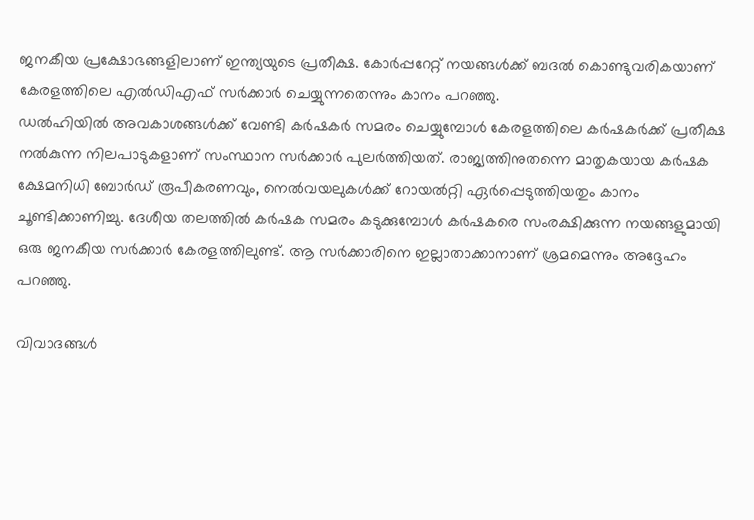ജനകീയ പ്രക്ഷോഭങ്ങളിലാണ് ഇന്ത്യയുടെ പ്രതീക്ഷ. കോര്‍പ്പറേറ്റ് നയങ്ങള്‍ക്ക് ബദല്‍ കൊണ്ടുവരികയാണ് കേരളത്തിലെ എല്‍ഡിഎഫ് സര്‍ക്കാര്‍ ചെയ്യുന്നതെന്നും കാനം പറഞ്ഞു.
ഡല്‍ഹിയില്‍ അവകാശങ്ങള്‍ക്ക് വേണ്ടി കര്‍ഷകര്‍ സമരം ചെയ്യുമ്പോള്‍ കേരളത്തിലെ കര്‍ഷകര്‍ക്ക് പ്രതീക്ഷ നല്‍കുന്ന നിലപാടുകളാണ് സംസ്ഥാന സര്‍ക്കാര്‍ പുലര്‍ത്തിയത്. രാജ്യത്തിനുതന്നെ മാതൃകയായ കര്‍ഷക ക്ഷേമനിധി ബോര്‍ഡ് രൂപീകരണവും, നെല്‍വയലുകള്‍ക്ക് റോയല്‍റ്റി ഏര്‍പ്പെടുത്തിയതും കാനം ചൂണ്ടിക്കാണിച്ചു. ദേശീയ തലത്തില്‍ കര്‍ഷക സമരം കടുക്കുമ്പോള്‍ കര്‍ഷകരെ സംരക്ഷിക്കുന്ന നയങ്ങളുമായി ഒരു ജനകീയ സര്‍ക്കാര്‍ കേരളത്തിലുണ്ട്. ആ സര്‍ക്കാരിനെ ഇല്ലാതാക്കാനാണ് ശ്രമമെന്നും അദ്ദേഹം പറഞ്ഞു.

വിവാദങ്ങള്‍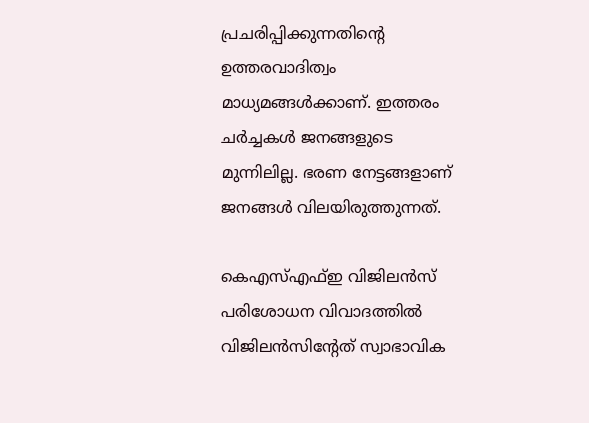പ്രചരിപ്പിക്കുന്നതിന്റെ ഉത്തരവാദിത്വം മാധ്യമങ്ങള്‍ക്കാണ്. ഇത്തരം ചര്‍ച്ചകള്‍ ജനങ്ങളുടെ മുന്നിലില്ല. ഭരണ നേട്ടങ്ങളാണ് ജനങ്ങള്‍ വിലയിരുത്തുന്നത്.

കെഎസ്എഫ്ഇ വിജിലന്‍സ് പരിശോധന വിവാദത്തില്‍ വിജിലന്‍സിന്റേത് സ്വാഭാവിക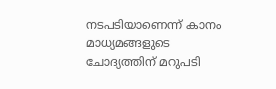നടപടിയാണെന്ന് കാനം മാധ്യമങ്ങളുടെ ചോദ്യത്തിന് മറുപടി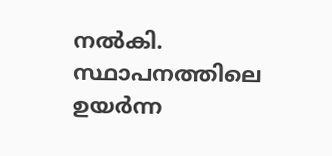നല്‍കി. സ്ഥാപനത്തിലെ ഉയര്‍ന്ന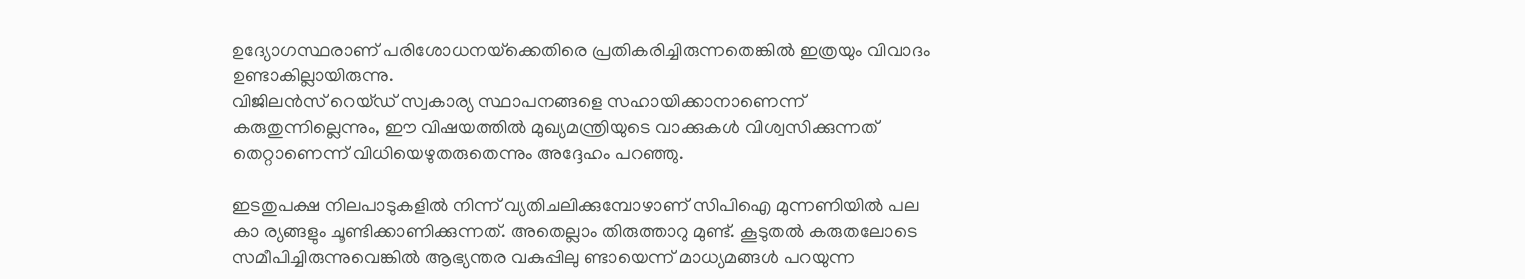ഉദ്യോഗസ്ഥരാണ് പരിശോധനയ്‌ക്കെതിരെ പ്രതികരിച്ചിരുന്നതെങ്കില്‍ ഇത്രയും വിവാദം ഉണ്ടാകില്ലായിരുന്നു.
വിജിലന്‍സ് റെയ്ഡ് സ്വകാര്യ സ്ഥാപനങ്ങളെ സഹായിക്കാനാണെന്ന് കരുതുന്നില്ലെന്നും, ഈ വിഷയത്തില്‍ മുഖ്യമന്ത്രിയുടെ വാക്കുകള്‍ വിശ്വസിക്കുന്നത് തെറ്റാണെന്ന് വിധിയെഴുതരുതെന്നും അദ്ദേഹം പറഞ്ഞു.

ഇടതുപക്ഷ നിലപാടുകളില്‍ നിന്ന് വ്യതിചലിക്കുമ്പോഴാണ് സിപിഐ മുന്നണിയില്‍ പല കാ ര്യങ്ങളും ചൂണ്ടിക്കാണിക്കുന്നത്. അതെല്ലാം തിരുത്താറു മുണ്ട്. കൂടുതല്‍ കരുതലോടെ സമീപിച്ചിരുന്നുവെങ്കില്‍ ആഭ്യന്തര വകുപ്പിലു ണ്ടായെന്ന് മാധ്യമങ്ങള്‍ പറയുന്ന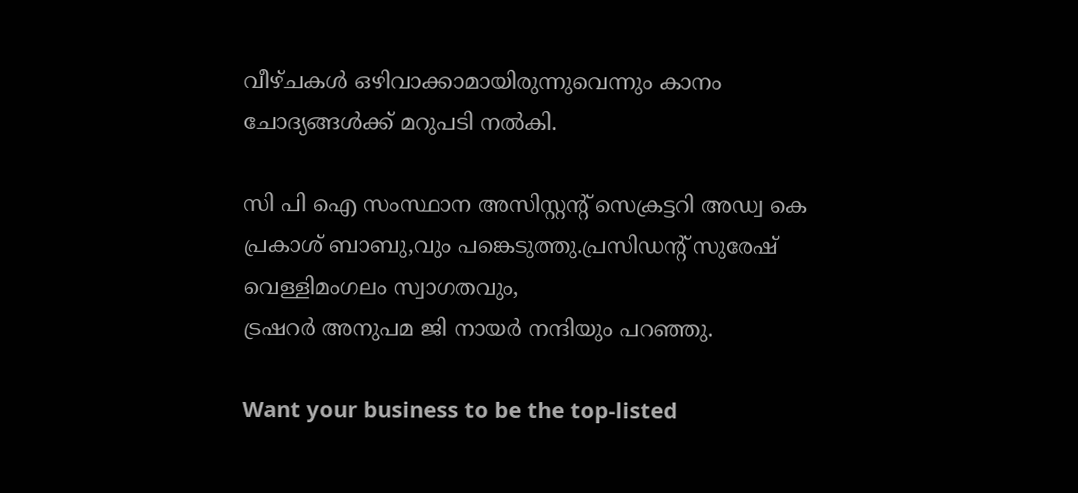വീഴ്ചകള്‍ ഒഴിവാക്കാമായിരുന്നുവെന്നും കാനം ചോദ്യങ്ങള്‍ക്ക് മറുപടി നല്‍കി.

സി പി ഐ സംസ്ഥാന അസിസ്റ്റന്റ് സെക്രട്ടറി അഡ്വ കെ പ്രകാശ് ബാബു,വും പങ്കെടുത്തു.പ്രസിഡന്റ് സുരേഷ് വെള്ളിമംഗലം സ്വാഗതവും,
ട്രഷറര്‍ അനുപമ ജി നായര്‍ നന്ദിയും പറഞ്ഞു.

Want your business to be the top-listed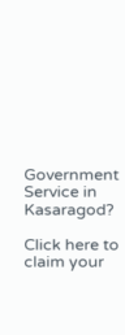Government Service in Kasaragod?

Click here to claim your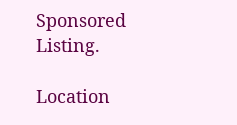Sponsored Listing.

Location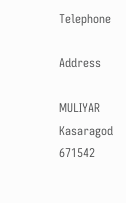Telephone

Address

MULIYAR
Kasaragod
671542